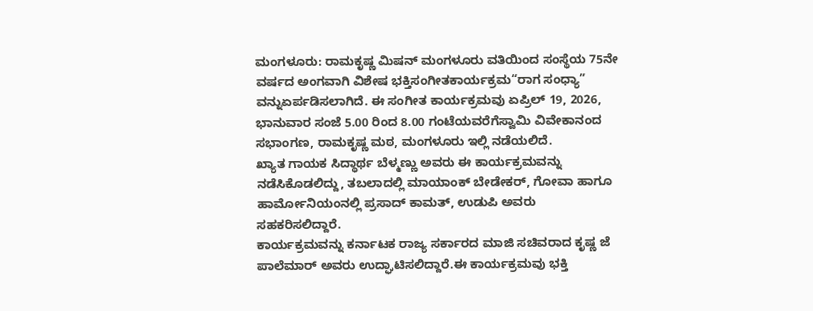ಮಂಗಳೂರು: ರಾಮಕೃಷ್ಣ ಮಿಷನ್ ಮಂಗಳೂರು ವತಿಯಿಂದ ಸಂಸ್ಥೆಯ 75ನೇ ವರ್ಷದ ಅಂಗವಾಗಿ ವಿಶೇಷ ಭಕ್ತಿಸಂಗೀತಕಾರ್ಯಕ್ರಮ“ರಾಗ ಸಂಧ್ಯಾ” ವನ್ನುಏರ್ಪಡಿಸಲಾಗಿದೆ. ಈ ಸಂಗೀತ ಕಾರ್ಯಕ್ರಮವು ಏಪ್ರಿಲ್ 19, 2026, ಭಾನುವಾರ ಸಂಜೆ 5.00 ರಿಂದ 8.00 ಗಂಟೆಯವರೆಗೆಸ್ವಾಮಿ ವಿವೇಕಾನಂದ ಸಭಾಂಗಣ, ರಾಮಕೃಷ್ಣ ಮಠ, ಮಂಗಳೂರು ಇಲ್ಲಿ ನಡೆಯಲಿದೆ.
ಖ್ಯಾತ ಗಾಯಕ ಸಿದ್ಧಾರ್ಥ ಬೆಳ್ಮಣ್ಣು ಅವರು ಈ ಕಾರ್ಯಕ್ರಮವನ್ನು ನಡೆಸಿಕೊಡಲಿದ್ದು, ತಬಲಾದಲ್ಲಿ ಮಾಯಾಂಕ್ ಬೇಡೇಕರ್, ಗೋವಾ ಹಾಗೂ ಹಾರ್ಮೋನಿಯಂನಲ್ಲಿ ಪ್ರಸಾದ್ ಕಾಮತ್, ಉಡುಪಿ ಅವರು ಸಹಕರಿಸಲಿದ್ದಾರೆ.
ಕಾರ್ಯಕ್ರಮವನ್ನು ಕರ್ನಾಟಕ ರಾಜ್ಯ ಸರ್ಕಾರದ ಮಾಜಿ ಸಚಿವರಾದ ಕೃಷ್ಣ ಜೆ ಪಾಲೆಮಾರ್ ಅವರು ಉದ್ಘಾಟಿಸಲಿದ್ದಾರೆ.ಈ ಕಾರ್ಯಕ್ರಮವು ಭಕ್ತಿ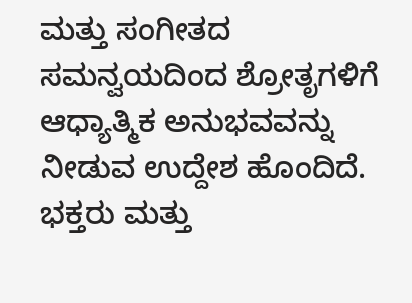ಮತ್ತು ಸಂಗೀತದ ಸಮನ್ವಯದಿಂದ ಶ್ರೋತೃಗಳಿಗೆ ಆಧ್ಯಾತ್ಮಿಕ ಅನುಭವವನ್ನು ನೀಡುವ ಉದ್ದೇಶ ಹೊಂದಿದೆ.
ಭಕ್ತರು ಮತ್ತು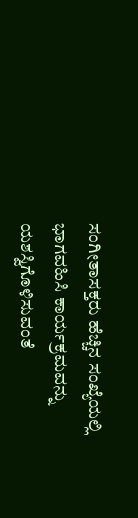ಸಂಗೀತಾಸಕ್ತರು ಹೆಚ್ಚಿನ ಸಂಖ್ಯೆಯಲ್ಲಿ ಭಾಗವಹಿಸಿ ಕಾರ್ಯಕ್ರಮವನ್ನು ಯಶಸ್ವಿಗೊಳಿಸುವಂತೆ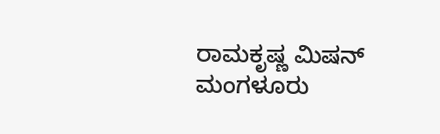ರಾಮಕೃಷ್ಣ ಮಿಷನ್ ಮಂಗಳೂರು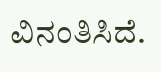ವಿನಂತಿಸಿದೆ.